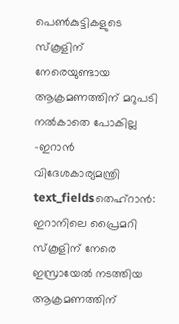പെൺകുട്ടികളുടെ സ്കൂളിന് നേരെയുണ്ടായ ആക്രമണത്തിന് മറുപടി നൽകാതെ പോകില്ല -ഇറാൻ വിദേശകാര്യമന്ത്രി
text_fieldsതെഹ്റാൻ: ഇറാനിലെ പ്രൈമറി സ്കൂളിന് നേരെ ഇസ്രായേൽ നടത്തിയ ആക്രമണത്തിന്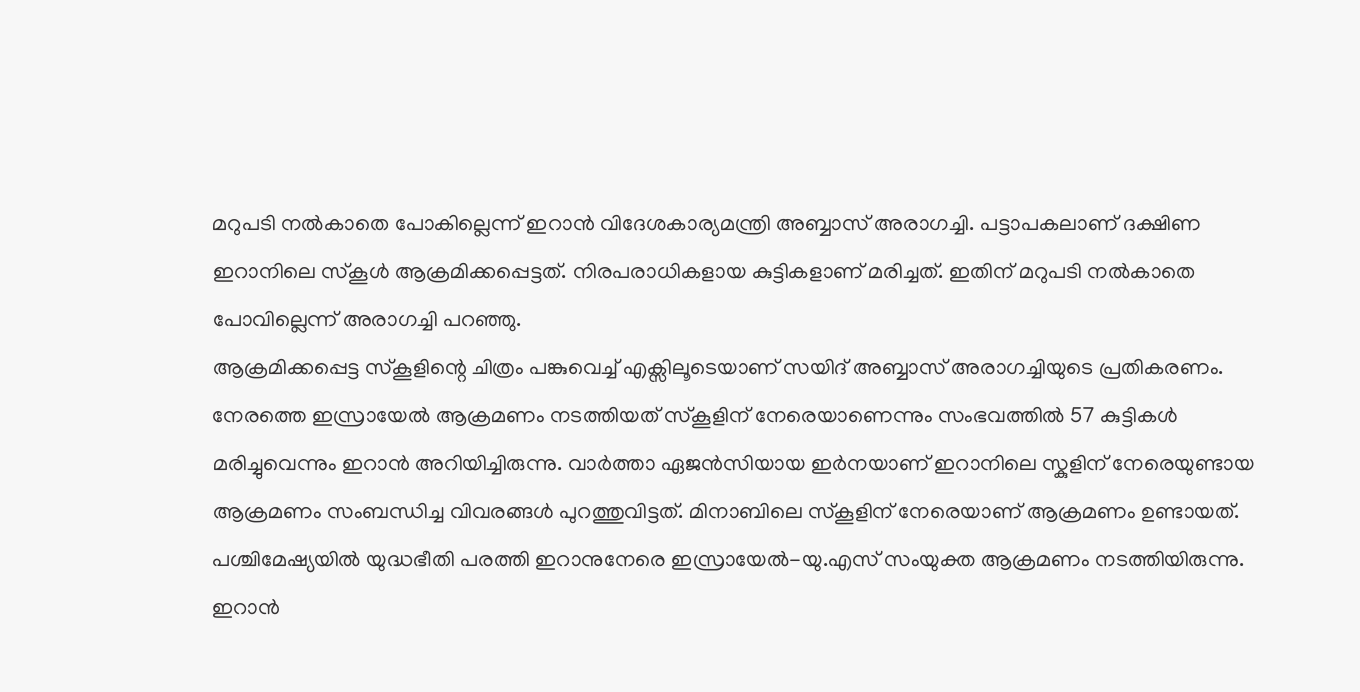മറുപടി നൽകാതെ പോകില്ലെന്ന് ഇറാൻ വിദേശകാര്യമന്ത്രി അബ്ബാസ് അരാഗച്ചി. പട്ടാപകലാണ് ദക്ഷിണ ഇറാനിലെ സ്കൂൾ ആക്രമിക്കപ്പെട്ടത്. നിരപരാധികളായ കുട്ടികളാണ് മരിച്ചത്. ഇതിന് മറുപടി നൽകാതെ പോവില്ലെന്ന് അരാഗച്ചി പറഞ്ഞു.
ആക്രമിക്കപ്പെട്ട സ്കൂളിന്റെ ചിത്രം പങ്കുവെച്ച് എക്സിലൂടെയാണ് സയിദ് അബ്ബാസ് അരാഗച്ചിയുടെ പ്രതികരണം. നേരത്തെ ഇസ്രായേൽ ആക്രമണം നടത്തിയത് സ്കൂളിന് നേരെയാണെന്നും സംഭവത്തിൽ 57 കുട്ടികൾ മരിച്ചുവെന്നും ഇറാൻ അറിയിച്ചിരുന്നു. വാർത്താ ഏജൻസിയായ ഇർനയാണ് ഇറാനിലെ സ്കുളിന് നേരെയുണ്ടായ ആക്രമണം സംബന്ധിച്ച വിവരങ്ങൾ പുറത്തുവിട്ടത്. മിനാബിലെ സ്കൂളിന് നേരെയാണ് ആക്രമണം ഉണ്ടായത്.
പശ്ചിമേഷ്യയിൽ യുദ്ധഭീതി പരത്തി ഇറാനുനേരെ ഇസ്രായേൽ-യു.എസ് സംയുക്ത ആക്രമണം നടത്തിയിരുന്നു. ഇറാൻ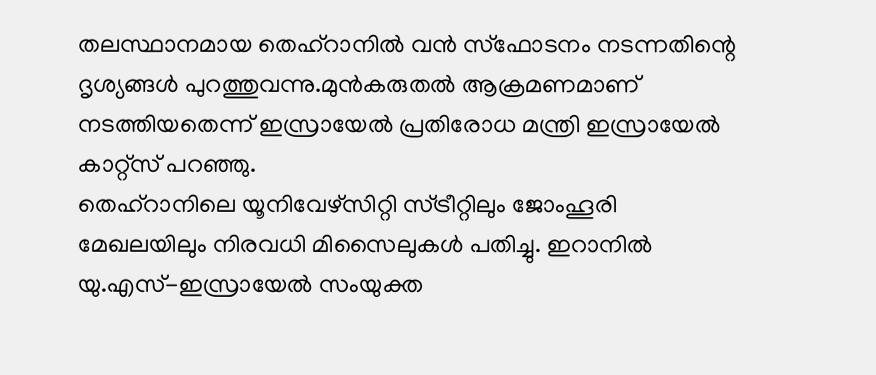തലസ്ഥാനമായ തെഹ്റാനിൽ വൻ സ്ഫോടനം നടന്നതിന്റെ ദൃശ്യങ്ങൾ പുറത്തുവന്നു.മുൻകരുതൽ ആക്രമണമാണ് നടത്തിയതെന്ന് ഇസ്രായേൽ പ്രതിരോധ മന്ത്രി ഇസ്രായേൽ കാറ്റ്സ് പറഞ്ഞു.
തെഹ്റാനിലെ യൂനിവേഴ്സിറ്റി സ്ട്രീറ്റിലും ജോംഹൂരി മേഖലയിലും നിരവധി മിസൈലുകൾ പതിച്ചു. ഇറാനിൽ യു.എസ്-ഇസ്രായേൽ സംയുക്ത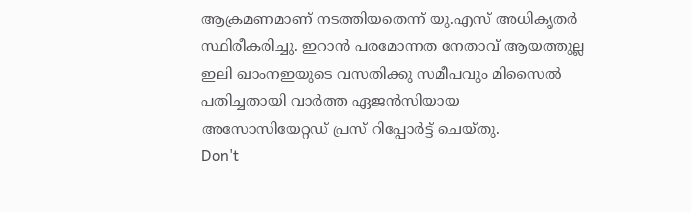ആക്രമണമാണ് നടത്തിയതെന്ന് യു.എസ് അധികൃതർ സ്ഥിരീകരിച്ചു. ഇറാൻ പരമോന്നത നേതാവ് ആയത്തുല്ല ഇലി ഖാംനഇയുടെ വസതിക്കു സമീപവും മിസൈൽ പതിച്ചതായി വാർത്ത ഏജൻസിയായ അസോസിയേറ്റഡ് പ്രസ് റിപ്പോർട്ട് ചെയ്തു.
Don't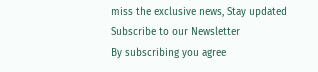miss the exclusive news, Stay updated
Subscribe to our Newsletter
By subscribing you agree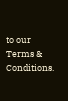to our Terms & Conditions.